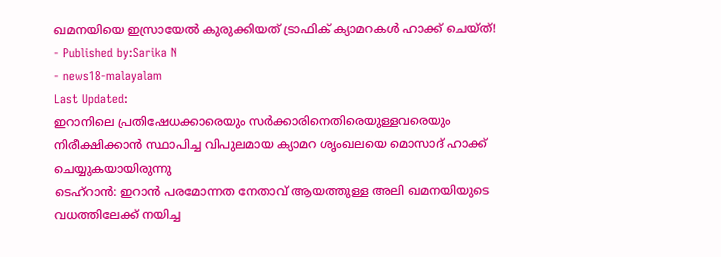ഖമനയിയെ ഇസ്രായേൽ കുരുക്കിയത് ട്രാഫിക് ക്യാമറകൾ ഹാക്ക് ചെയ്ത്!
- Published by:Sarika N
- news18-malayalam
Last Updated:
ഇറാനിലെ പ്രതിഷേധക്കാരെയും സർക്കാരിനെതിരെയുള്ളവരെയും നിരീക്ഷിക്കാൻ സ്ഥാപിച്ച വിപുലമായ ക്യാമറ ശൃംഖലയെ മൊസാദ് ഹാക്ക് ചെയ്യുകയായിരുന്നു
ടെഹ്റാൻ: ഇറാൻ പരമോന്നത നേതാവ് ആയത്തുള്ള അലി ഖമനയിയുടെ വധത്തിലേക്ക് നയിച്ച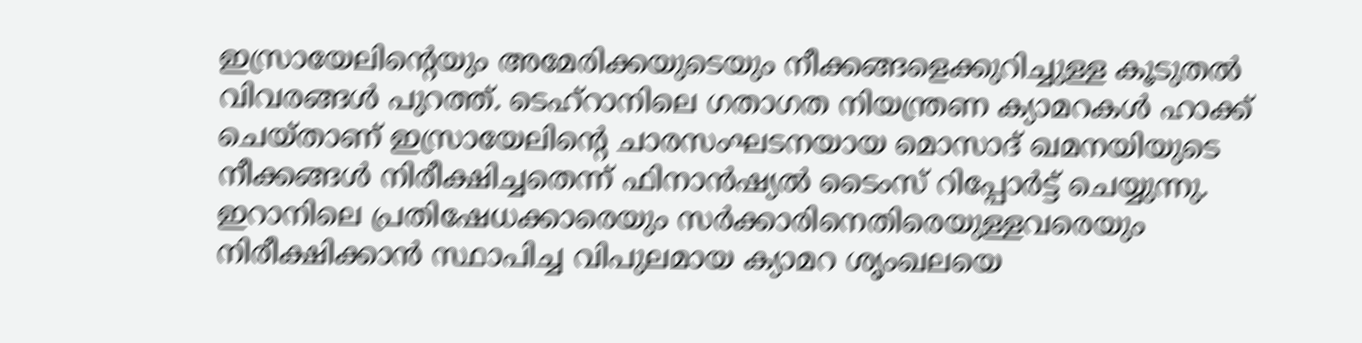ഇസ്രായേലിന്റെയും അമേരിക്കയുടെയും നീക്കങ്ങളെക്കുറിച്ചുള്ള കൂടുതൽ വിവരങ്ങൾ പുറത്ത്. ടെഹ്റാനിലെ ഗതാഗത നിയന്ത്രണ ക്യാമറകൾ ഹാക്ക് ചെയ്താണ് ഇസ്രായേലിന്റെ ചാരസംഘടനയായ മൊസാദ് ഖമനയിയുടെ നീക്കങ്ങൾ നിരീക്ഷിച്ചതെന്ന് ഫിനാൻഷ്യൽ ടൈംസ് റിപ്പോർട്ട് ചെയ്യുന്നു.
ഇറാനിലെ പ്രതിഷേധക്കാരെയും സർക്കാരിനെതിരെയുള്ളവരെയും നിരീക്ഷിക്കാൻ സ്ഥാപിച്ച വിപുലമായ ക്യാമറ ശൃംഖലയെ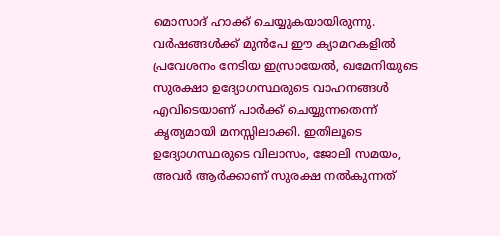മൊസാദ് ഹാക്ക് ചെയ്യുകയായിരുന്നു. വർഷങ്ങൾക്ക് മുൻപേ ഈ ക്യാമറകളിൽ പ്രവേശനം നേടിയ ഇസ്രായേൽ, ഖമേനിയുടെ സുരക്ഷാ ഉദ്യോഗസ്ഥരുടെ വാഹനങ്ങൾ എവിടെയാണ് പാർക്ക് ചെയ്യുന്നതെന്ന് കൃത്യമായി മനസ്സിലാക്കി. ഇതിലൂടെ ഉദ്യോഗസ്ഥരുടെ വിലാസം, ജോലി സമയം, അവർ ആർക്കാണ് സുരക്ഷ നൽകുന്നത്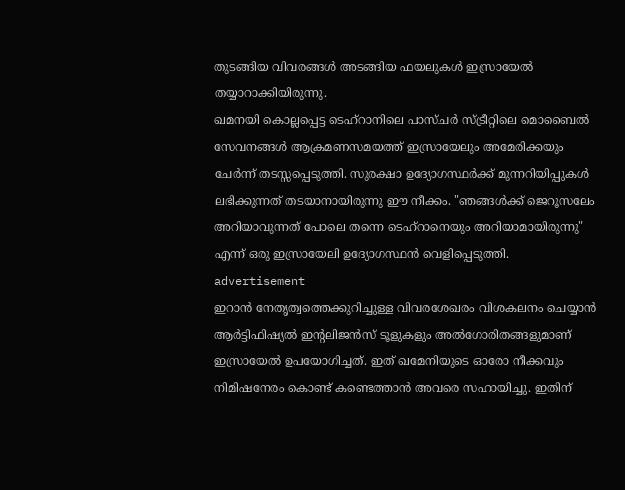തുടങ്ങിയ വിവരങ്ങൾ അടങ്ങിയ ഫയലുകൾ ഇസ്രായേൽ തയ്യാറാക്കിയിരുന്നു.
ഖമനയി കൊല്ലപ്പെട്ട ടെഹ്റാനിലെ പാസ്ചർ സ്ട്രീറ്റിലെ മൊബൈൽ സേവനങ്ങൾ ആക്രമണസമയത്ത് ഇസ്രായേലും അമേരിക്കയും ചേർന്ന് തടസ്സപ്പെടുത്തി. സുരക്ഷാ ഉദ്യോഗസ്ഥർക്ക് മുന്നറിയിപ്പുകൾ ലഭിക്കുന്നത് തടയാനായിരുന്നു ഈ നീക്കം. "ഞങ്ങൾക്ക് ജെറൂസലേം അറിയാവുന്നത് പോലെ തന്നെ ടെഹ്റാനെയും അറിയാമായിരുന്നു" എന്ന് ഒരു ഇസ്രായേലി ഉദ്യോഗസ്ഥൻ വെളിപ്പെടുത്തി.
advertisement
ഇറാൻ നേതൃത്വത്തെക്കുറിച്ചുള്ള വിവരശേഖരം വിശകലനം ചെയ്യാൻ ആർട്ടിഫിഷ്യൽ ഇന്റലിജൻസ് ടൂളുകളും അൽഗോരിതങ്ങളുമാണ് ഇസ്രായേൽ ഉപയോഗിച്ചത്. ഇത് ഖമേനിയുടെ ഓരോ നീക്കവും നിമിഷനേരം കൊണ്ട് കണ്ടെത്താൻ അവരെ സഹായിച്ചു. ഇതിന്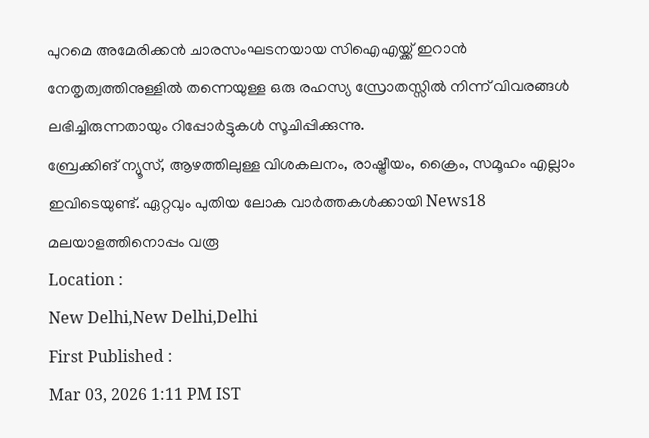പുറമെ അമേരിക്കൻ ചാരസംഘടനയായ സിഐഎയ്ക്ക് ഇറാൻ നേതൃത്വത്തിനുള്ളിൽ തന്നെയുള്ള ഒരു രഹസ്യ സ്രോതസ്സിൽ നിന്ന് വിവരങ്ങൾ ലഭിച്ചിരുന്നതായും റിപ്പോർട്ടുകൾ സൂചിപ്പിക്കുന്നു.
ബ്രേക്കിങ് ന്യൂസ്, ആഴത്തിലുള്ള വിശകലനം, രാഷ്ട്രീയം, ക്രൈം, സമൂഹം എല്ലാം ഇവിടെയുണ്ട്. ഏറ്റവും പുതിയ ലോക വാർത്തകൾക്കായി News18 മലയാളത്തിനൊപ്പം വരൂ
Location :
New Delhi,New Delhi,Delhi
First Published :
Mar 03, 2026 1:11 PM IST